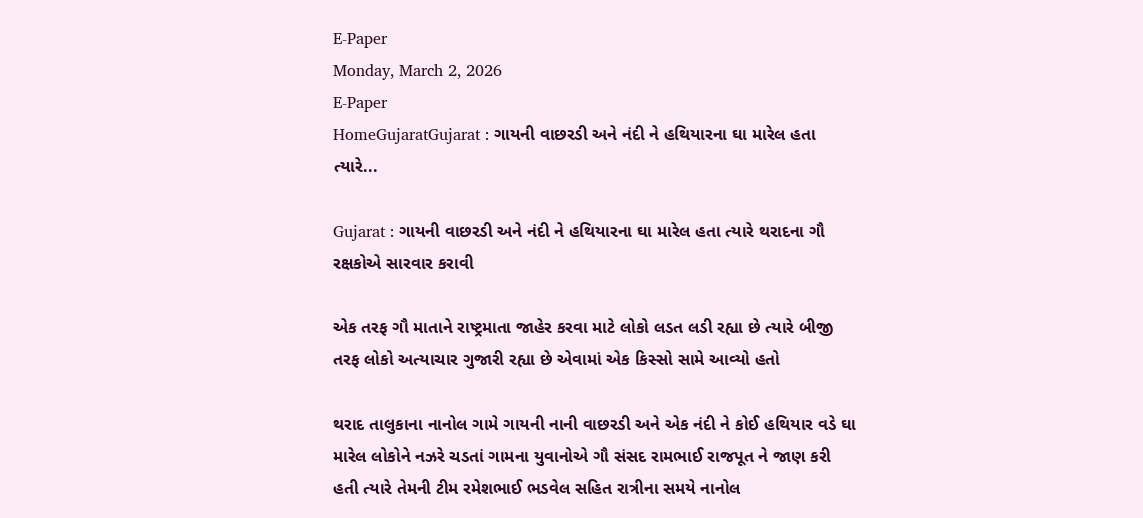E-Paper
Monday, March 2, 2026
E-Paper
HomeGujaratGujarat : ગાયની વાછરડી અને નંદી ને હથિયારના ઘા મારેલ હતા ત્યારે...

Gujarat : ગાયની વાછરડી અને નંદી ને હથિયારના ઘા મારેલ હતા ત્યારે થરાદના ગૌ રક્ષકોએ સારવાર કરાવી

એક તરફ ગૌ માતાને રાષ્ટ્રમાતા જાહેર કરવા માટે લોકો લડત લડી રહ્યા છે ત્યારે બીજી તરફ લોકો અત્યાચાર ગુજારી રહ્યા છે એવામાં એક કિસ્સો સામે આવ્યો હતો

થરાદ તાલુકાના નાનોલ ગામે ગાયની નાની વાછરડી અને એક નંદી ને કોઈ હથિયાર વડે ઘા મારેલ લોકોને નઝરે ચડતાં ગામના યુવાનોએ ગૌ સંસદ રામભાઈ રાજપૂત ને જાણ કરી હતી ત્યારે તેમની ટીમ રમેશભાઈ ભડવેલ સહિત રાત્રીના સમયે નાનોલ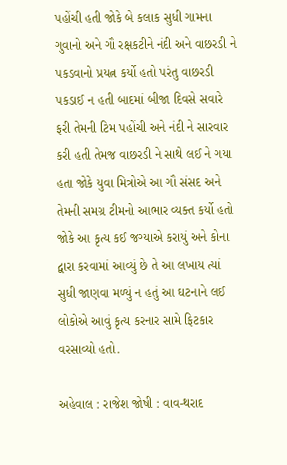પહોંચી હતી જોકે બે કલાક સુધી ગામના ગુવાનો અને ગૌ રક્ષકટીને નંદી અને વાછરડી ને પકડવાનો પ્રયત્ન કર્યો હતો પરંતુ વાછરડી પકડાઈ ન હતી બાદમાં બીજા દિવસે સવારે ફરી તેમની ટિમ પહોંચી અને નંદી ને સારવાર કરી હતી તેમજ વાછરડી ને સાથે લઈ ને ગયા હતા જોકે યુવા મિત્રોએ આ ગૌ સંસદ અને તેમની સમગ્ર ટીમનો આભાર વ્યક્ત કર્યો હતો જોકે આ કૃત્ય કઈ જગ્યાએ કરાયું અને કોના દ્વારા કરવામાં આવ્યું છે તે આ લખાય ત્યાં સુધી જાણવા મળ્યું ન હતું આ ઘટનાને લઈ લોકોએ આવું કૃત્ય કરનાર સામે ફિટકાર વરસાવ્યો હતો.

અહેવાલ : રાજેશ જોષી : વાવ-થરાદ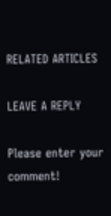RELATED ARTICLES

LEAVE A REPLY

Please enter your comment!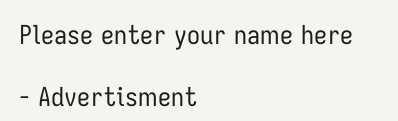Please enter your name here

- Advertisment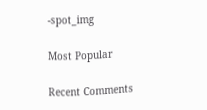-spot_img

Most Popular

Recent Comments